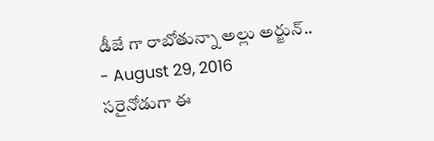డీజే గా రాబోతున్నా అల్లు అర్జున్..
- August 29, 2016
సరైనోడుగా ఈ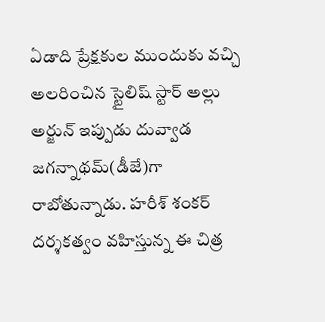ఏడాది ప్రేక్షకుల ముందుకు వచ్చి అలరించిన స్టైలిష్ స్టార్ అల్లు అర్జున్ ఇప్పుడు దువ్వాడ జగన్నాథమ్(డీజే)గా రాబోతున్నాడు. హరీశ్ శంకర్ దర్శకత్వం వహిస్తున్న ఈ చిత్ర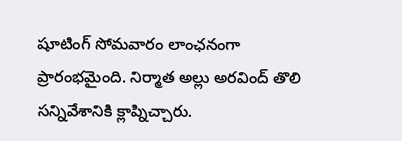షూటింగ్ సోమవారం లాంఛనంగా ప్రారంభమైంది. నిర్మాత అల్లు అరవింద్ తొలి సన్నివేశానికి క్లాప్నిచ్చారు.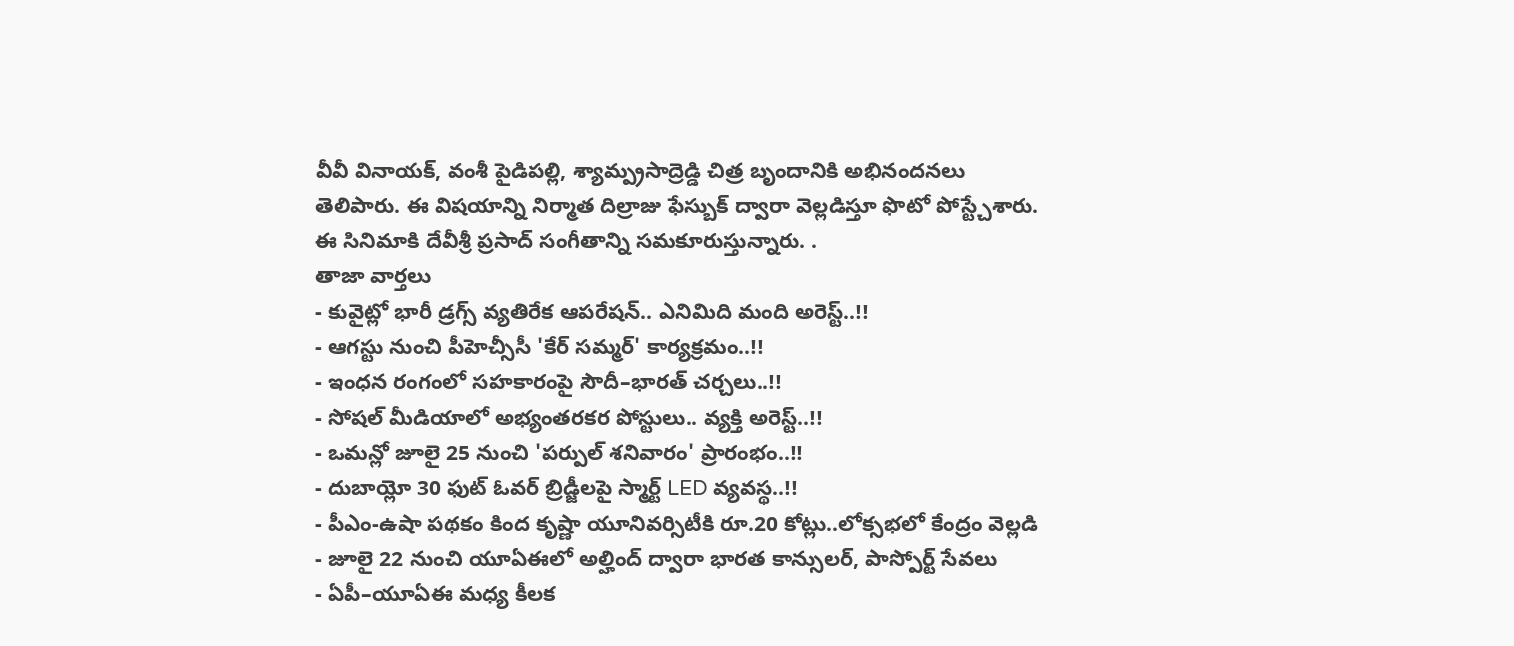వీవీ వినాయక్, వంశీ పైడిపల్లి, శ్యామ్ప్రసాద్రెడ్డి చిత్ర బృందానికి అభినందనలు తెలిపారు. ఈ విషయాన్ని నిర్మాత దిల్రాజు ఫేస్బుక్ ద్వారా వెల్లడిస్తూ ఫొటో పోస్ట్చేశారు. ఈ సినిమాకి దేవీశ్రీ ప్రసాద్ సంగీతాన్ని సమకూరుస్తున్నారు. .
తాజా వార్తలు
- కువైట్లో భారీ డ్రగ్స్ వ్యతిరేక ఆపరేషన్.. ఎనిమిది మంది అరెస్ట్..!!
- ఆగస్టు నుంచి పీహెచ్సీసీ 'కేర్ సమ్మర్' కార్యక్రమం..!!
- ఇంధన రంగంలో సహకారంపై సౌదీ–భారత్ చర్చలు..!!
- సోషల్ మీడియాలో అభ్యంతరకర పోస్టులు.. వ్యక్తి అరెస్ట్..!!
- ఒమన్లో జూలై 25 నుంచి 'పర్పుల్ శనివారం' ప్రారంభం..!!
- దుబాయ్లో 30 ఫుట్ ఓవర్ బ్రిడ్జీలపై స్మార్ట్ LED వ్యవస్థ..!!
- పీఎం-ఉషా పథకం కింద కృష్ణా యూనివర్సిటీకి రూ.20 కోట్లు..లోక్సభలో కేంద్రం వెల్లడి
- జూలై 22 నుంచి యూఏఈలో అల్హింద్ ద్వారా భారత కాన్సులర్, పాస్పోర్ట్ సేవలు
- ఏపీ–యూఏఈ మధ్య కీలక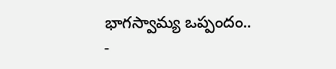భాగస్వామ్య ఒప్పందం..
-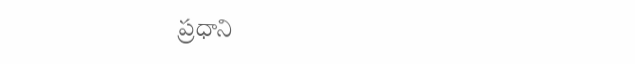ప్రధాని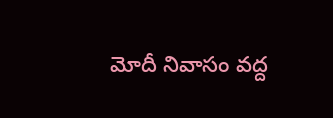మోదీ నివాసం వద్ద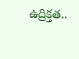ఉద్రిక్తత..